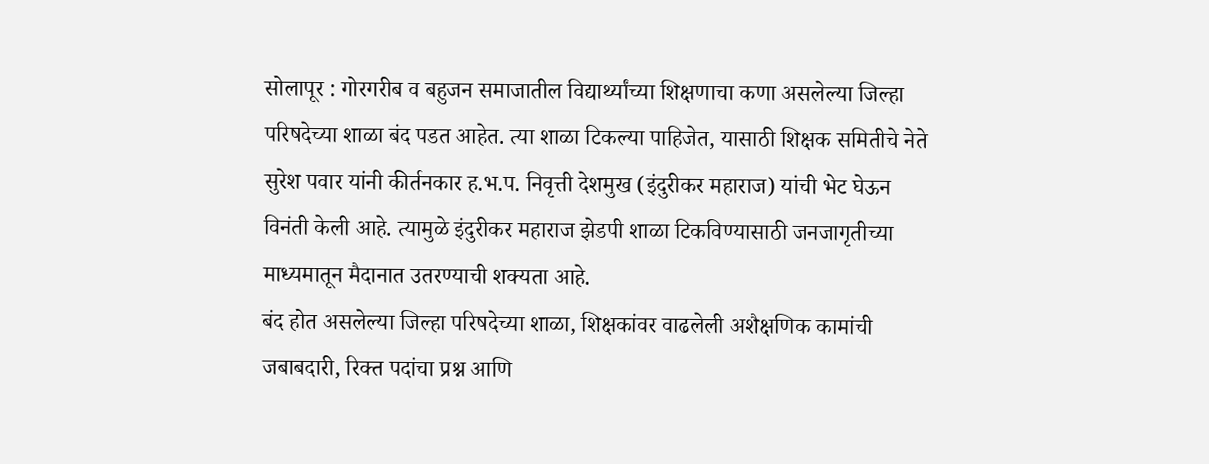सोलापूर : गोरगरीब व बहुजन समाजातील विद्यार्थ्यांच्या शिक्षणाचा कणा असलेल्या जिल्हा परिषदेच्या शाळा बंद पडत आहेत. त्या शाळा टिकल्या पाहिजेत, यासाठी शिक्षक समितीचे नेते सुरेश पवार यांनी कीर्तनकार ह.भ.प. निवृत्ती देशमुख (इंदुरीकर महाराज) यांची भेट घेऊन विनंती केली आहे. त्यामुळे इंदुरीकर महाराज झेडपी शाळा टिकविण्यासाठी जनजागृतीच्या माध्यमातून मैदानात उतरण्याची शक्यता आहे.
बंद होत असलेल्या जिल्हा परिषदेच्या शाळा, शिक्षकांवर वाढलेली अशैक्षणिक कामांची जबाबदारी, रिक्त पदांचा प्रश्न आणि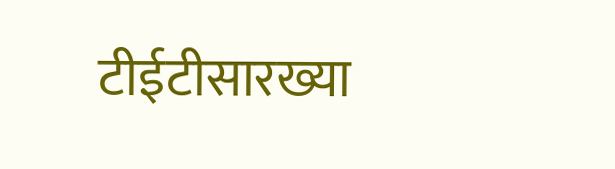टीईटीसारख्या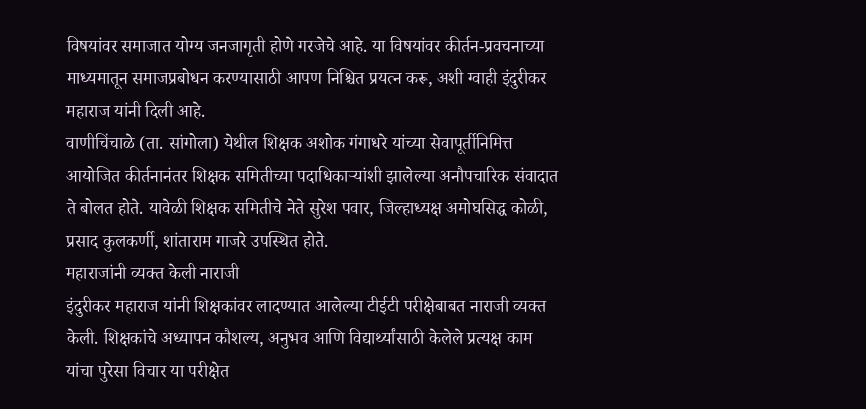विषयांवर समाजात योग्य जनजागृती होणे गरजेचे आहे. या विषयांवर कीर्तन-प्रवचनाच्या माध्यमातून समाजप्रबोधन करण्यासाठी आपण निश्चित प्रयत्न करू, अशी ग्वाही इंदुरीकर महाराज यांनी दिली आहे.
वाणीचिंचाळे (ता. सांगोला) येथील शिक्षक अशोक गंगाधरे यांच्या सेवापूर्तीनिमित्त आयोजित कीर्तनानंतर शिक्षक समितीच्या पदाधिकाऱ्यांशी झालेल्या अनौपचारिक संवादात ते बोलत होते. यावेळी शिक्षक समितीचे नेते सुरेश पवार, जिल्हाध्यक्ष अमोघसिद्ध कोळी, प्रसाद कुलकर्णी, शांताराम गाजरे उपस्थित होते.
महाराजांनी व्यक्त केली नाराजी
इंदुरीकर महाराज यांनी शिक्षकांवर लादण्यात आलेल्या टीईटी परीक्षेबाबत नाराजी व्यक्त केली. शिक्षकांचे अध्यापन कौशल्य, अनुभव आणि विद्यार्थ्यांसाठी केलेले प्रत्यक्ष काम यांचा पुरेसा विचार या परीक्षेत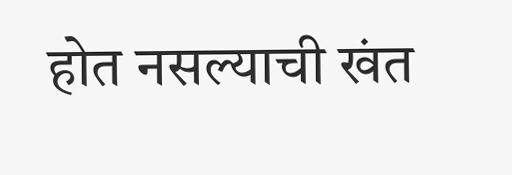होत नसल्याची खंत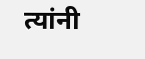त्यांनी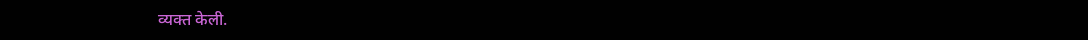व्यक्त केली.